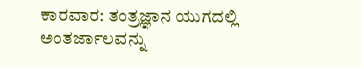ಕಾರವಾರ: ತಂತ್ರಜ್ಞಾನ ಯುಗದಲ್ಲಿ ಅಂತರ್ಜಾಲವನ್ನು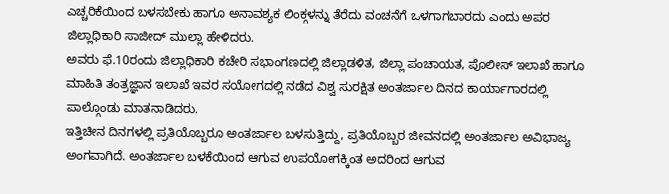ಎಚ್ಚರಿಕೆಯಿಂದ ಬಳಸಬೇಕು ಹಾಗೂ ಅನಾವಶ್ಯಕ ಲಿಂಕ್ಗಳನ್ನು ತೆರೆದು ವಂಚನೆಗೆ ಒಳಗಾಗಬಾರದು ಎಂದು ಅಪರ ಜಿಲ್ಲಾಧಿಕಾರಿ ಸಾಜೀದ್ ಮುಲ್ಲಾ ಹೇಳಿದರು.
ಅವರು ಫೆ.10ರಂದು ಜಿಲ್ಲಾಧಿಕಾರಿ ಕಚೇರಿ ಸಭಾಂಗಣದಲ್ಲಿ ಜಿಲ್ಲಾಡಳಿತ, ಜಿಲ್ಲಾ ಪಂಚಾಯತ, ಪೊಲೀಸ್ ಇಲಾಖೆ ಹಾಗೂ ಮಾಹಿತಿ ತಂತ್ರಜ್ಞಾನ ಇಲಾಖೆ ಇವರ ಸಯೋಗದಲ್ಲಿ ನಡೆದ ವಿಶ್ವ ಸುರಕ್ಷಿತ ಅಂತರ್ಜಾಲ ದಿನದ ಕಾರ್ಯಾಗಾರದಲ್ಲಿ ಪಾಲ್ಗೊಂಡು ಮಾತನಾಡಿದರು.
ಇತ್ತಿಚೀನ ದಿನಗಳಲ್ಲಿ ಪ್ರತಿಯೊಬ್ಬರೂ ಅಂತರ್ಜಾಲ ಬಳಸುತ್ತಿದ್ದು, ಪ್ರತಿಯೊಬ್ಬರ ಜೀವನದಲ್ಲಿ ಅಂತರ್ಜಾಲ ಅವಿಭಾಜ್ಯ ಅಂಗವಾಗಿದೆ. ಅಂತರ್ಜಾಲ ಬಳಕೆಯಿಂದ ಆಗುವ ಉಪಯೋಗಕ್ಕಿಂತ ಅದರಿಂದ ಆಗುವ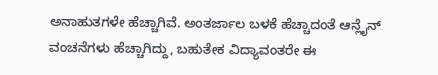ಅನಾಹುತಗಳೇ ಹೆಚ್ಚಾಗಿವೆ. ಅಂತರ್ಜಾಲ ಬಳಕೆ ಹೆಚ್ಚಾದಂತೆ ಆನ್ಲೈನ್ ವಂಚನೆಗಳು ಹೆಚ್ಚಾಗಿದ್ದು, ಬಹುತೇಕ ವಿದ್ಯಾವಂತರೇ ಈ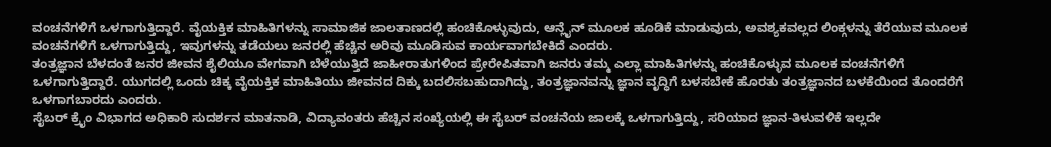ವಂಚನೆಗಳಿಗೆ ಒಳಗಾಗುತ್ತಿದ್ದಾರೆ. ವೈಯಕ್ತಿಕ ಮಾಹಿತಿಗಳನ್ನು ಸಾಮಾಜಿಕ ಜಾಲತಾಣದಲ್ಲಿ ಹಂಚಿಕೊಳ್ಳುವುದು, ಆನ್ಲೈನ್ ಮೂಲಕ ಹೂಡಿಕೆ ಮಾಡುವುದು, ಅವಶ್ಯಕವಲ್ಲದ ಲಿಂಕ್ಗಳನ್ನು ತೆರೆಯುವ ಮೂಲಕ ವಂಚನೆಗಳಿಗೆ ಒಳಗಾಗುತ್ತಿದ್ದು, ಇವುಗಳನ್ನು ತಡೆಯಲು ಜನರಲ್ಲಿ ಹೆಚ್ಚಿನ ಅರಿವು ಮೂಡಿಸುವ ಕಾರ್ಯವಾಗಬೇಕಿದೆ ಎಂದರು.
ತಂತ್ರಜ್ಞಾನ ಬೆಳದಂತೆ ಜನರ ಜೀವನ ಶೈಲಿಯೂ ವೇಗವಾಗಿ ಬೆಳೆಯುತ್ತಿದೆ ಜಾಹೀರಾತುಗಳಿಂದ ಪ್ರೇರೇಪಿತವಾಗಿ ಜನರು ತಮ್ಮ ಎಲ್ಲಾ ಮಾಹಿತಿಗಳನ್ನು ಹಂಚಿಕೊಳ್ಳುವ ಮೂಲಕ ವಂಚನೆಗಳಿಗೆ ಒಳಗಾಗುತ್ತಿದ್ದಾರೆ. ಯುಗದಲ್ಲಿ ಒಂದು ಚಿಕ್ಕ ವೈಯಕ್ತಿಕ ಮಾಹಿತಿಯು ಜೀವನದ ದಿಕ್ಕು ಬದಲಿಸಬಹುದಾಗಿದ್ದು, ತಂತ್ರಜ್ಞಾನವನ್ನು ಜ್ಞಾನ ವೃದ್ಧಿಗೆ ಬಳಸಬೇಕೆ ಹೊರತು ತಂತ್ರಜ್ಞಾನದ ಬಳಕೆಯಿಂದ ತೊಂದರೆಗೆ ಒಳಗಾಗಬಾರದು ಎಂದರು.
ಸೈಬರ್ ಕ್ರೈಂ ವಿಭಾಗದ ಅಧಿಕಾರಿ ಸುದರ್ಶನ ಮಾತನಾಡಿ, ವಿದ್ಯಾವಂತರು ಹೆಚ್ಚಿನ ಸಂಖ್ಯೆಯಲ್ಲಿ ಈ ಸೈಬರ್ ವಂಚನೆಯ ಜಾಲಕ್ಕೆ ಒಳಗಾಗುತ್ತಿದ್ದು, ಸರಿಯಾದ ಜ್ಞಾನ-ತಿಳುವಳಿಕೆ ಇಲ್ಲದೇ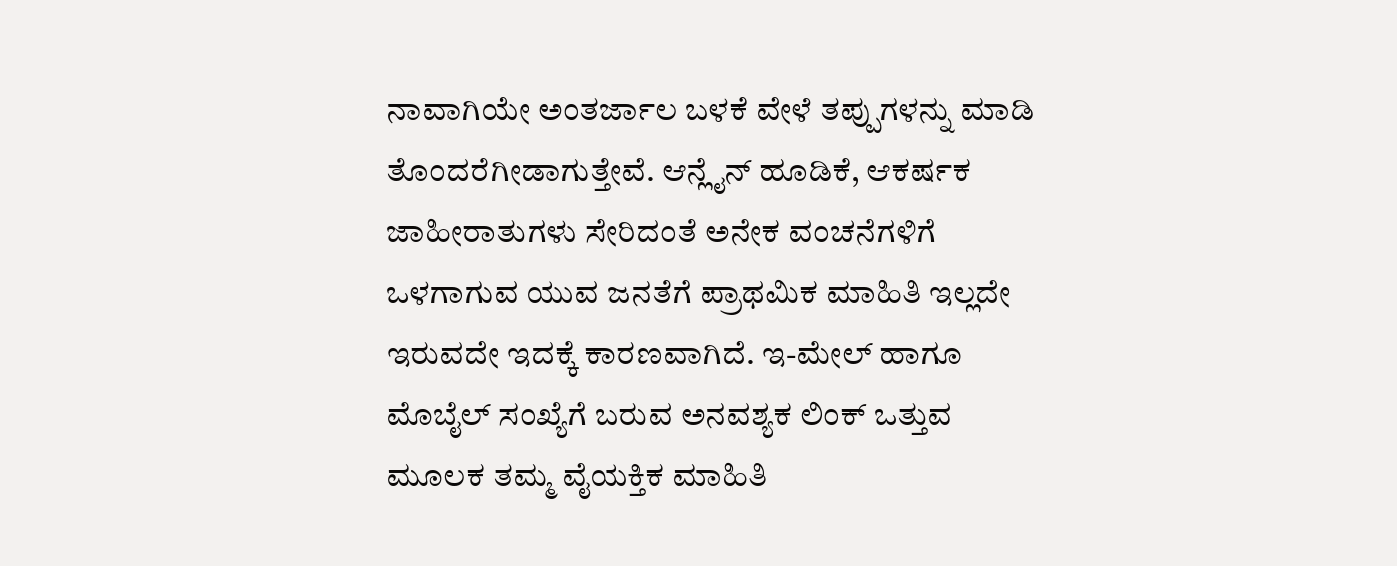ನಾವಾಗಿಯೇ ಅಂತರ್ಜಾಲ ಬಳಕೆ ವೇಳೆ ತಪ್ಪುಗಳನ್ನು ಮಾಡಿ ತೊಂದರೆಗೀಡಾಗುತ್ತೇವೆ. ಆನ್ಲೈನ್ ಹೂಡಿಕೆ, ಆಕರ್ಷಕ ಜಾಹೀರಾತುಗಳು ಸೇರಿದಂತೆ ಅನೇಕ ವಂಚನೆಗಳಿಗೆ ಒಳಗಾಗುವ ಯುವ ಜನತೆಗೆ ಪ್ರಾಥಮಿಕ ಮಾಹಿತಿ ಇಲ್ಲದೇ ಇರುವದೇ ಇದಕ್ಕೆ ಕಾರಣವಾಗಿದೆ. ಇ-ಮೇಲ್ ಹಾಗೂ ಮೊಬೈಲ್ ಸಂಖ್ಯೆಗೆ ಬರುವ ಅನವಶ್ಯಕ ಲಿಂಕ್ ಒತ್ತುವ ಮೂಲಕ ತಮ್ಮ ವೈಯಕ್ತಿಕ ಮಾಹಿತಿ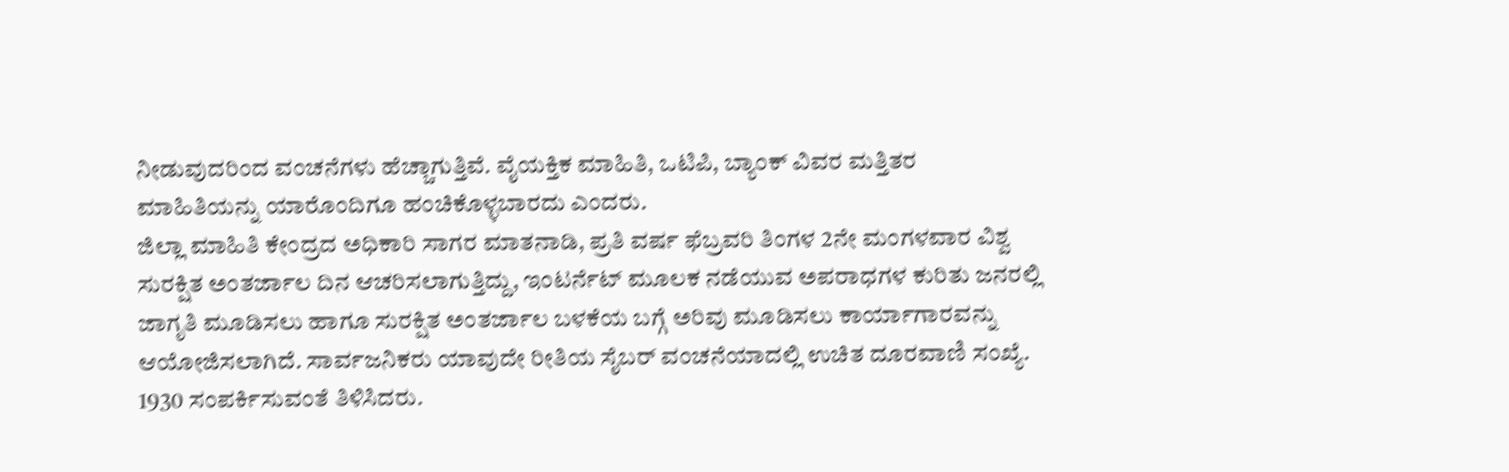ನೀಡುವುದರಿಂದ ವಂಚನೆಗಳು ಹೆಚ್ಚಾಗುತ್ತಿವೆ. ವೈಯಕ್ತಿಕ ಮಾಹಿತಿ, ಒಟಿಪಿ, ಬ್ಯಾಂಕ್ ವಿವರ ಮತ್ತಿತರ ಮಾಹಿತಿಯನ್ನು ಯಾರೊಂದಿಗೂ ಹಂಚಿಕೊಳ್ಳಬಾರದು ಎಂದರು.
ಜಿಲ್ಲಾ ಮಾಹಿತಿ ಕೇಂದ್ರದ ಅಧಿಕಾರಿ ಸಾಗರ ಮಾತನಾಡಿ, ಪ್ರತಿ ವರ್ಷ ಫೆಬ್ರವರಿ ತಿಂಗಳ 2ನೇ ಮಂಗಳವಾರ ವಿಶ್ವ ಸುರಕ್ಷಿತ ಅಂತರ್ಜಾಲ ದಿನ ಆಚರಿಸಲಾಗುತ್ತಿದ್ದು, ಇಂಟರ್ನೆಟ್ ಮೂಲಕ ನಡೆಯುವ ಅಪರಾಧಗಳ ಕುರಿತು ಜನರಲ್ಲಿ ಜಾಗೃತಿ ಮೂಡಿಸಲು ಹಾಗೂ ಸುರಕ್ಷಿತ ಅಂತರ್ಜಾಲ ಬಳಕೆಯ ಬಗ್ಗೆ ಅರಿವು ಮೂಡಿಸಲು ಕಾರ್ಯಾಗಾರವನ್ನು ಆಯೋಜಿಸಲಾಗಿದೆ. ಸಾರ್ವಜನಿಕರು ಯಾವುದೇ ರೀತಿಯ ಸೈಬರ್ ವಂಚನೆಯಾದಲ್ಲಿ ಉಚಿತ ದೂರವಾಣಿ ಸಂಖ್ಯೆ. 1930 ಸಂಪರ್ಕಿಸುವಂತೆ ತಿಳಿಸಿದರು.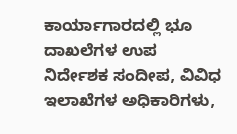ಕಾರ್ಯಾಗಾರದಲ್ಲಿ ಭೂ ದಾಖಲೆಗಳ ಉಪ ನಿರ್ದೇಶಕ ಸಂದೀಪ, ವಿವಿಧ ಇಲಾಖೆಗಳ ಅಧಿಕಾರಿಗಳು,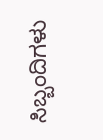ಸಿಬ್ಬಂದಿಗಳು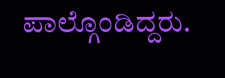ಪಾಲ್ಗೊಂಡಿದ್ದರು.